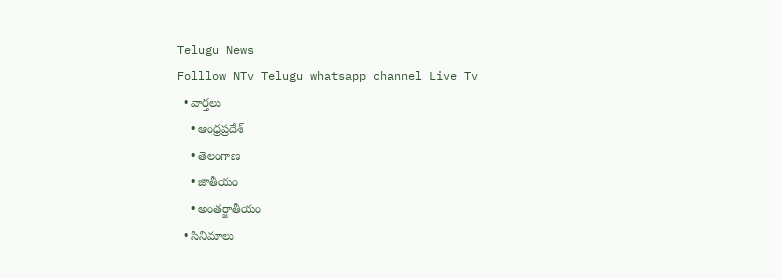Telugu News
Folllow NTv Telugu whatsapp channel Live Tv
  • వార్తలు
    • ఆంధ్రప్రదేశ్
    • తెలంగాణ
    • జాతీయం
    • అంతర్జాతీయం
  • సినిమాలు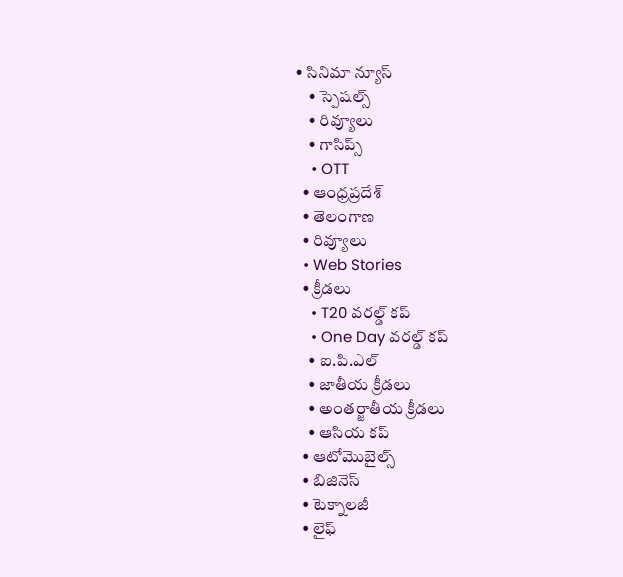• సినిమా న్యూస్
    • స్పెషల్స్
    • రివ్యూలు
    • గాసిప్స్
    • OTT
  • ఆంధ్రప్రదేశ్
  • తెలంగాణ
  • రివ్యూలు
  • Web Stories
  • క్రీడలు
    • T20 వరల్డ్ కప్
    • One Day వరల్డ్ కప్
    • ఐ.పి.ఎల్
    • జాతీయ క్రీడలు
    • అంతర్జాతీయ క్రీడలు
    • ఆసియ కప్
  • ఆటోమొబైల్స్
  • బిజినెస్‌
  • టెక్నాలజీ
  • లైఫ్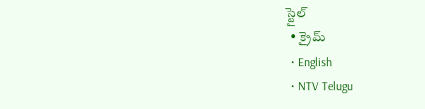స్టైల్
  • క్రైమ్
  • English
  • NTV Telugu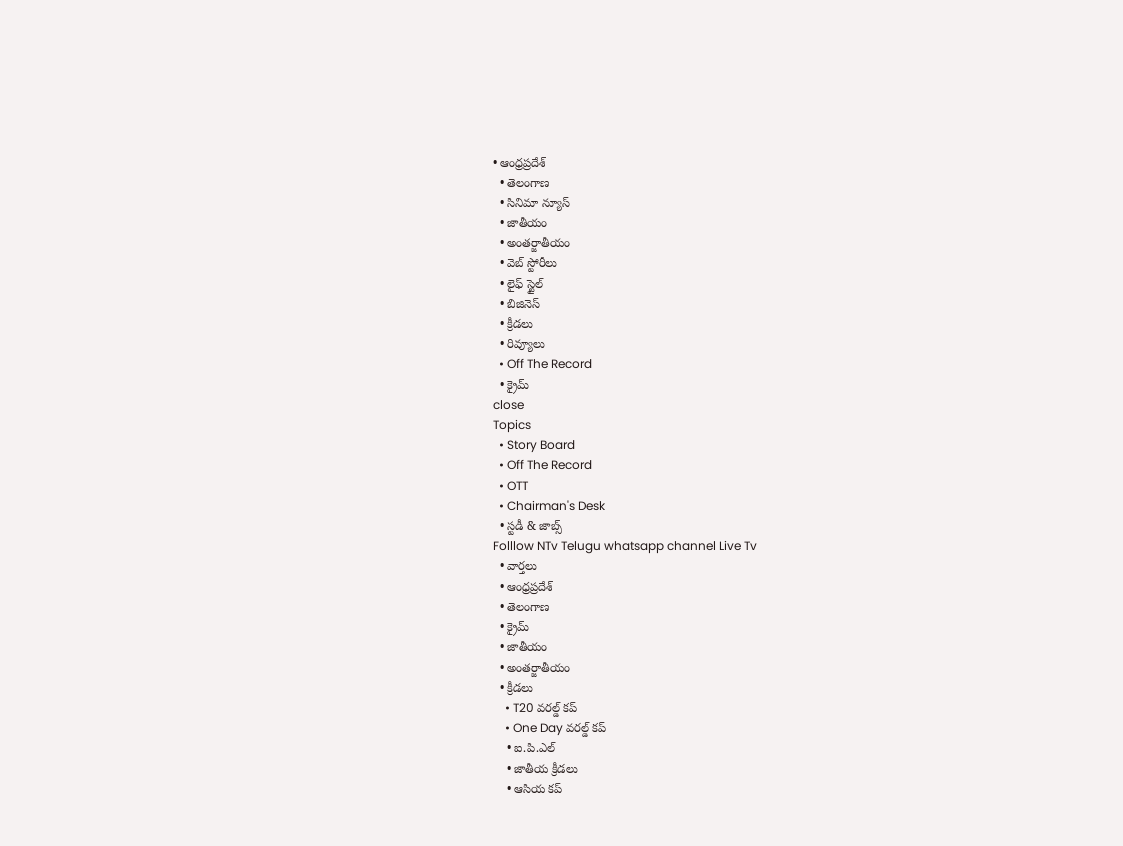• ఆంధ్రప్రదేశ్
  • తెలంగాణ
  • సినిమా న్యూస్
  • జాతీయం
  • అంతర్జాతీయం
  • వెబ్ స్టోరీలు
  • లైఫ్ స్టైల్
  • బిజినెస్‌
  • క్రీడలు
  • రివ్యూలు
  • Off The Record
  • క్రైమ్
close
Topics
  • Story Board
  • Off The Record
  • OTT
  • Chairman's Desk
  • స్టడీ & జాబ్స్
Folllow NTv Telugu whatsapp channel Live Tv
  • వార్తలు
  • ఆంధ్రప్రదేశ్
  • తెలంగాణ
  • క్రైమ్
  • జాతీయం
  • అంతర్జాతీయం
  • క్రీడలు
    • T20 వరల్డ్ కప్
    • One Day వరల్డ్ కప్
    • ఐ.పి.ఎల్
    • జాతీయ క్రీడలు
    • ఆసియ కప్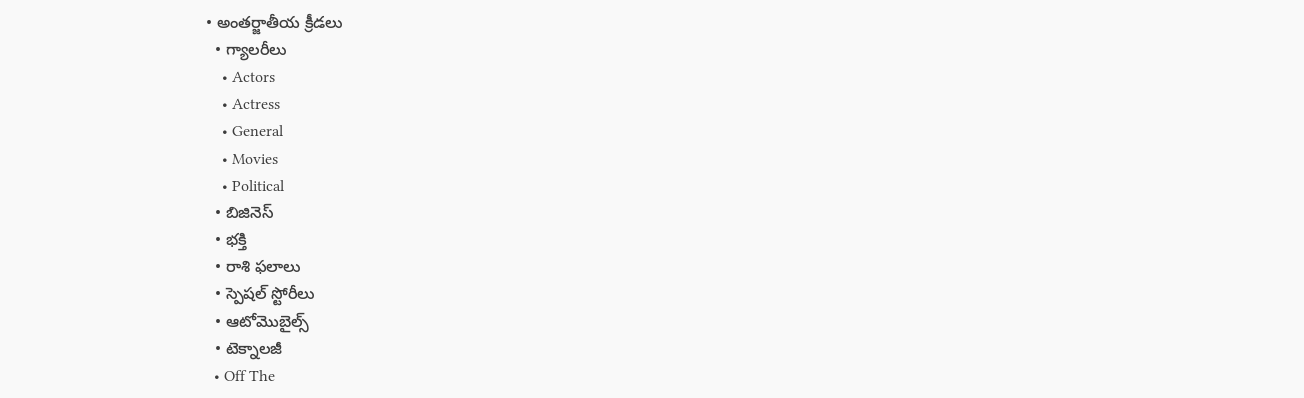• అంతర్జాతీయ క్రీడలు
  • గ్యాలరీలు
    • Actors
    • Actress
    • General
    • Movies
    • Political
  • బిజినెస్‌
  • భక్తి
  • రాశి ఫలాలు
  • స్పెషల్‌ స్టోరీలు
  • ఆటోమొబైల్స్
  • టెక్నాలజీ
  • Off The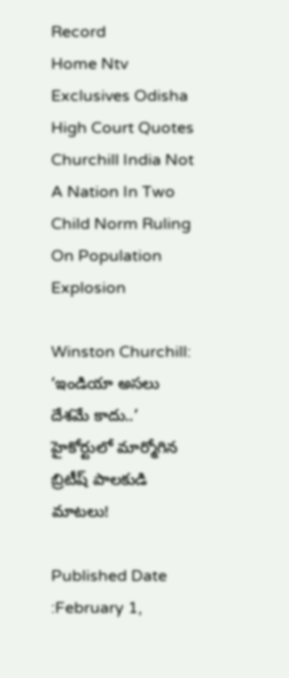Record
Home Ntv Exclusives Odisha High Court Quotes Churchill India Not A Nation In Two Child Norm Ruling On Population Explosion

Winston Churchill: ‘ఇండియా అసలు దేశమే కాదు..’ హైకోర్టులో మార్మోగిన బ్రిటీష్‌ పాలకుడి మాటలు!

Published Date :February 1,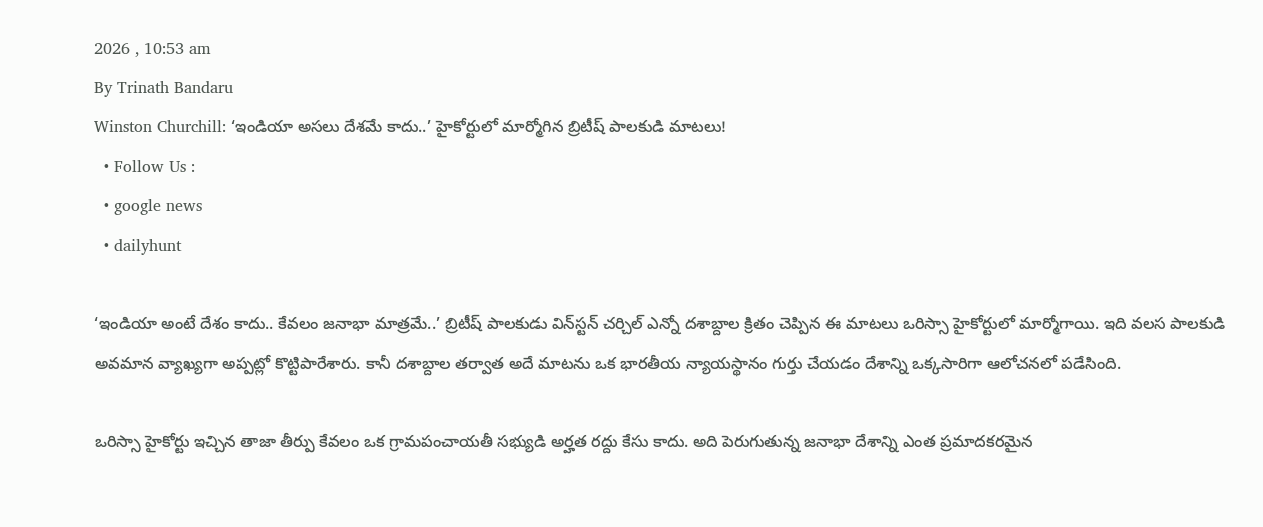2026 , 10:53 am
By Trinath Bandaru
Winston Churchill: ‘ఇండియా అసలు దేశమే కాదు..’ హైకోర్టులో మార్మోగిన బ్రిటీష్‌ పాలకుడి మాటలు!
  • Follow Us :
  • google news
  • dailyhunt

‘ఇండియా అంటే దేశం కాదు.. కేవలం జనాభా మాత్రమే..’ బ్రిటీష్‌ పాలకుడు విన్‌స్టన్ చర్చిల్ ఎన్నో దశాబ్దాల క్రితం చెప్పిన ఈ మాటలు ఒరిస్సా హైకోర్టులో మార్మోగాయి. ఇది వలస పాలకుడి అవమాన వ్యాఖ్యగా అప్పట్లో కొట్టిపారేశారు. కానీ దశాబ్దాల తర్వాత అదే మాటను ఒక భారతీయ న్యాయస్థానం గుర్తు చేయడం దేశాన్ని ఒక్కసారిగా ఆలోచనలో పడేసింది.

ఒరిస్సా హైకోర్టు ఇచ్చిన తాజా తీర్పు కేవలం ఒక గ్రామపంచాయతీ సభ్యుడి అర్హత రద్దు కేసు కాదు. అది పెరుగుతున్న జనాభా దేశాన్ని ఎంత ప్రమాదకరమైన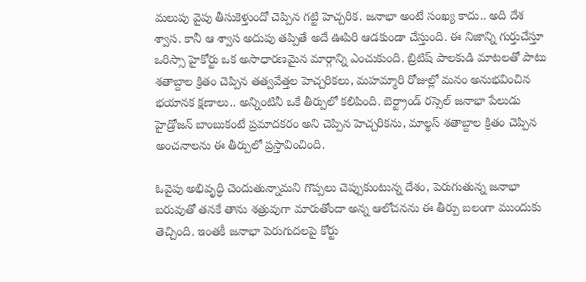మలుపు వైపు తీసుకెళ్తుందో చెప్పిన గట్టి హెచ్చరిక. జనాభా అంటే సంఖ్య కాదు.. అది దేశ శ్వాస. కానీ ఆ శ్వాస అదుపు తప్పితే అదే ఊపిరి ఆడకుండా చేస్తుంది. ఈ నిజాన్ని గుర్తుచేస్తూ ఒరిస్సా హైకోర్టు ఒక అసాధారణమైన మార్గాన్ని ఎంచుకుంది. బ్రిటిష్ పాలకుడి మాటలతో పాటు శతాబ్దాల క్రితం చెప్పిన తత్వవేత్తల హెచ్చరికలు, మహమ్మారి రోజుల్లో మనం అనుభవించిన భయానక క్షణాలు.. అన్నింటినీ ఒకే తీర్పులో కలిపింది. బెర్ట్రాండ్ రస్సెల్ జనాభా పేలుడు హైడ్రోజన్ బాంబుకంటే ప్రమాదకరం అని చెప్పిన హెచ్చరికను, మాల్థస్ శతాబ్దాల క్రితం చెప్పిన అంచనాలను ఈ తీర్పులో ప్రస్తావించింది.

ఓవైపు అభివృద్ధి చెందుతున్నామని గొప్పలు చెప్పుకుంటున్న దేశం, పెరుగుతున్న జనాభా బరువుతో తనకే తాను శత్రువుగా మారుతోందా అన్న ఆలోచనను ఈ తీర్పు బలంగా ముందుకు తెచ్చింది. ఇంతకీ జనాభా పెరుగుదలపై కోర్టు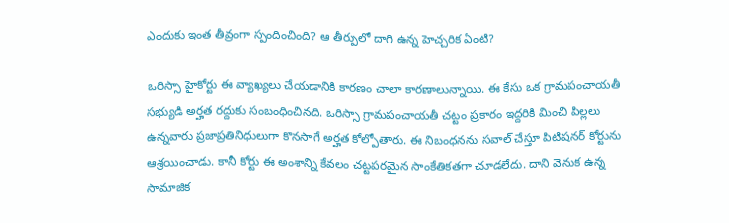ఎందుకు ఇంత తీవ్రంగా స్పందించింది? ఆ తీర్పులో దాగి ఉన్న హెచ్చరిక ఏంటి?

ఒరిస్సా హైకోర్టు ఈ వ్యాఖ్యలు చేయడానికి కారణం చాలా కారణాలున్నాయి. ఈ కేసు ఒక గ్రామపంచాయతీ సభ్యుడి అర్హత రద్దుకు సంబంధించినది. ఒరిస్సా గ్రామపంచాయతీ చట్టం ప్రకారం ఇద్దరికి మించి పిల్లలు ఉన్నవారు ప్రజాప్రతినిధులుగా కొనసాగే అర్హత కోల్పోతారు. ఈ నిబంధనను సవాల్ చేస్తూ పిటిషనర్ కోర్టును ఆశ్రయించాడు. కానీ కోర్టు ఈ అంశాన్ని కేవలం చట్టపరమైన సాంకేతికతగా చూడలేదు. దాని వెనుక ఉన్న సామాజిక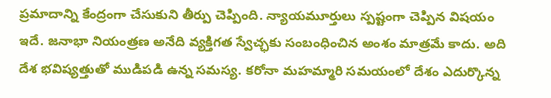ప్రమాదాన్ని కేంద్రంగా చేసుకుని తీర్పు చెప్పింది. న్యాయమూర్తులు స్పష్టంగా చెప్పిన విషయం ఇదే. జనాభా నియంత్రణ అనేది వ్యక్తిగత స్వేచ్ఛకు సంబంధించిన అంశం మాత్రమే కాదు. అది దేశ భవిష్యత్తుతో ముడిపడి ఉన్న సమస్య. కరోనా మహమ్మారి సమయంలో దేశం ఎదుర్కొన్న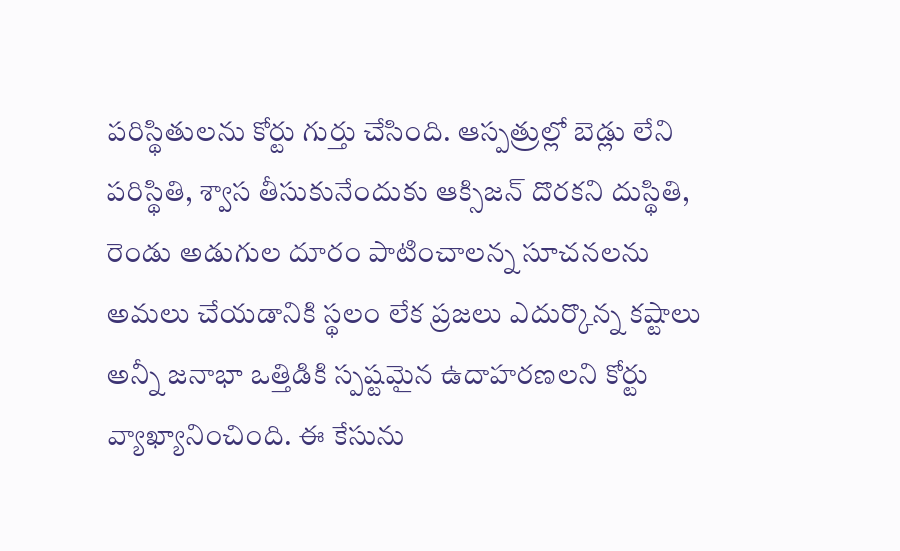పరిస్థితులను కోర్టు గుర్తు చేసింది. ఆస్పత్రుల్లో బెడ్లు లేని పరిస్థితి, శ్వాస తీసుకునేందుకు ఆక్సిజన్ దొరకని దుస్థితి, రెండు అడుగుల దూరం పాటించాలన్న సూచనలను అమలు చేయడానికి స్థలం లేక ప్రజలు ఎదుర్కొన్న కష్టాలు అన్నీ జనాభా ఒత్తిడికి స్పష్టమైన ఉదాహరణలని కోర్టు వ్యాఖ్యానించింది. ఈ కేసును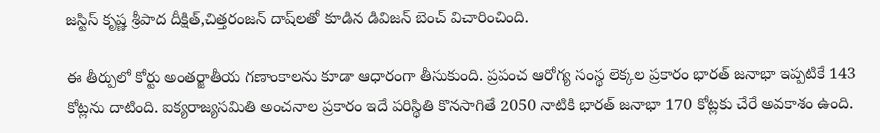జస్టిస్ కృష్ణ శ్రీపాద దీక్షిత్,చిత్తరంజన్ దాష్‌లతో కూడిన డివిజన్ బెంచ్ విచారించింది.

ఈ తీర్పులో కోర్టు అంతర్జాతీయ గణాంకాలను కూడా ఆధారంగా తీసుకుంది. ప్రపంచ ఆరోగ్య సంస్థ లెక్కల ప్రకారం భారత్ జనాభా ఇప్పటికే 143 కోట్లను దాటింది. ఐక్యరాజ్యసమితి అంచనాల ప్రకారం ఇదే పరిస్థితి కొనసాగితే 2050 నాటికి భారత్ జనాభా 170 కోట్లకు చేరే అవకాశం ఉంది.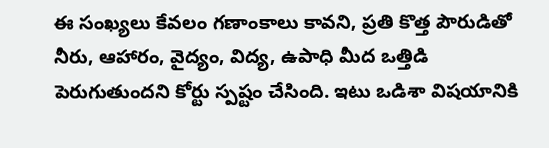ఈ సంఖ్యలు కేవలం గణాంకాలు కావని, ప్రతి కొత్త పౌరుడితో నీరు, ఆహారం, వైద్యం, విద్య, ఉపాధి మీద ఒత్తిడి పెరుగుతుందని కోర్టు స్పష్టం చేసింది. ఇటు ఒడిశా విషయానికి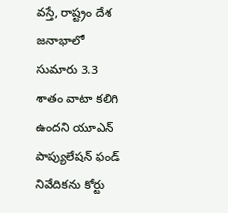వస్తే, రాష్ట్రం దేశ జనాభాలో సుమారు 3.3 శాతం వాటా కలిగి ఉందని యూఎన్ పాప్యులేషన్ ఫండ్ నివేదికను కోర్టు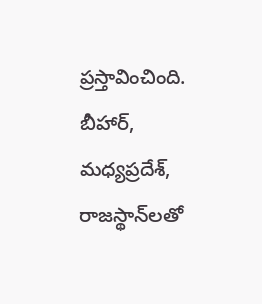ప్రస్తావించింది. బీహార్, మధ్యప్రదేశ్, రాజస్థాన్‌లతో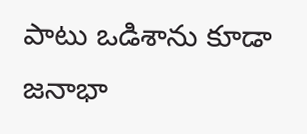పాటు ఒడిశాను కూడా జనాభా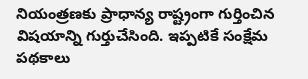నియంత్రణకు ప్రాధాన్య రాష్ట్రంగా గుర్తించిన విషయాన్ని గుర్తుచేసింది. ఇప్పటికే సంక్షేమ పథకాలు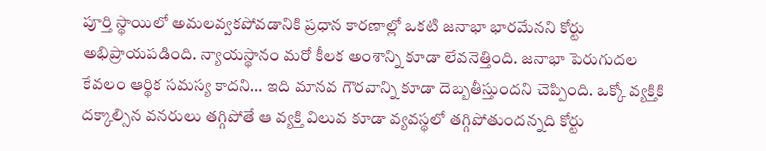పూర్తి స్థాయిలో అమలవ్వకపోవడానికి ప్రధాన కారణాల్లో ఒకటి జనాభా భారమేనని కోర్టు అభిప్రాయపడింది. న్యాయస్థానం మరో కీలక అంశాన్ని కూడా లేవనెత్తింది. జనాభా పెరుగుదల కేవలం ఆర్థిక సమస్య కాదని… ఇది మానవ గౌరవాన్ని కూడా దెబ్బతీస్తుందని చెప్పింది. ఒక్కో వ్యక్తికి దక్కాల్సిన వనరులు తగ్గిపోతే ఆ వ్యక్తి విలువ కూడా వ్యవస్థలో తగ్గిపోతుందన్నది కోర్టు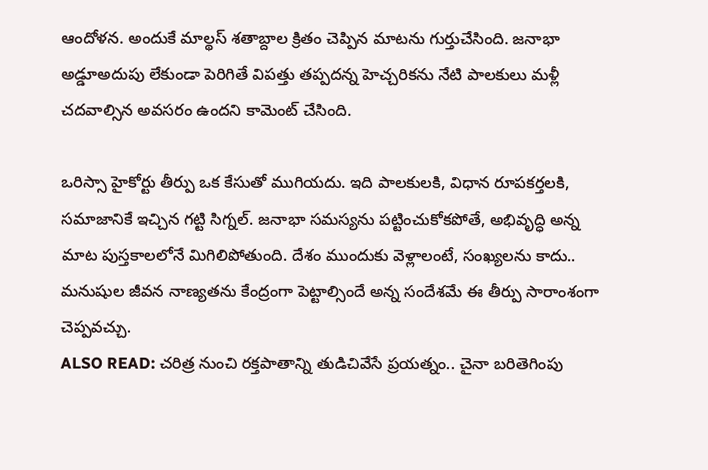ఆందోళన. అందుకే మాల్థస్ శతాబ్దాల క్రితం చెప్పిన మాటను గుర్తుచేసింది. జనాభా అడ్డూఅదుపు లేకుండా పెరిగితే విపత్తు తప్పదన్న హెచ్చరికను నేటి పాలకులు మళ్లీ చదవాల్సిన అవసరం ఉందని కామెంట్ చేసింది.

ఒరిస్సా హైకోర్టు తీర్పు ఒక కేసుతో ముగియదు. ఇది పాలకులకి, విధాన రూపకర్తలకి, సమాజానికే ఇచ్చిన గట్టి సిగ్నల్. జనాభా సమస్యను పట్టించుకోకపోతే, అభివృద్ధి అన్న మాట పుస్తకాలలోనే మిగిలిపోతుంది. దేశం ముందుకు వెళ్లాలంటే, సంఖ్యలను కాదు.. మనుషుల జీవన నాణ్యతను కేంద్రంగా పెట్టాల్సిందే అన్న సందేశమే ఈ తీర్పు సారాంశంగా చెప్పవచ్చు.
ALSO READ: చరిత్ర నుంచి రక్తపాతాన్ని తుడిచివేసే ప్రయత్నం.. చైనా బరితెగింపు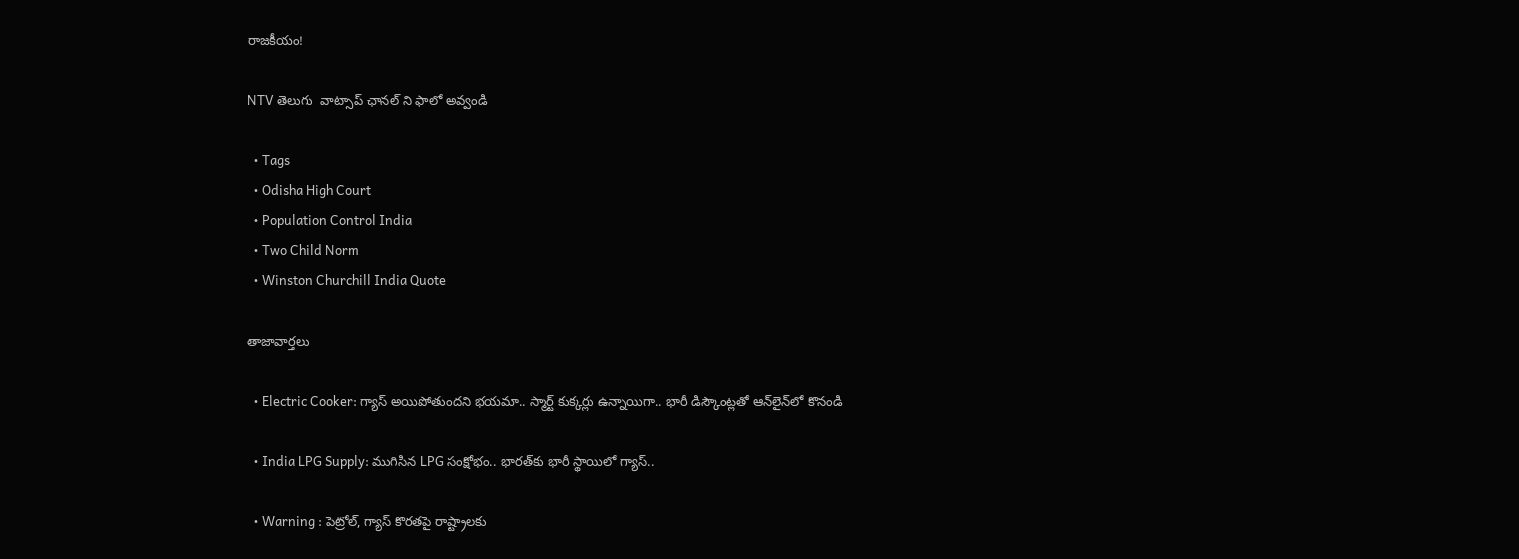రాజకీయం!

NTV తెలుగు  వాట్సాప్ ఛానల్ ని ఫాలో అవ్వండి

  • Tags
  • Odisha High Court
  • Population Control India
  • Two Child Norm
  • Winston Churchill India Quote

తాజావార్తలు

  • Electric Cooker: గ్యాస్ అయిపోతుందని భయమా.. స్మార్ట్ కుక్కర్లు ఉన్నాయిగా.. భారీ డిస్కౌంట్లతో ఆన్‌లైన్‌లో కొనండి

  • India LPG Supply: ముగిసిన LPG సంక్షోభం.. భారత్‌కు భారీ స్థాయిలో గ్యాస్‌..

  • Warning : పెట్రోల్, గ్యాస్ కొరతపై రాష్ట్రాలకు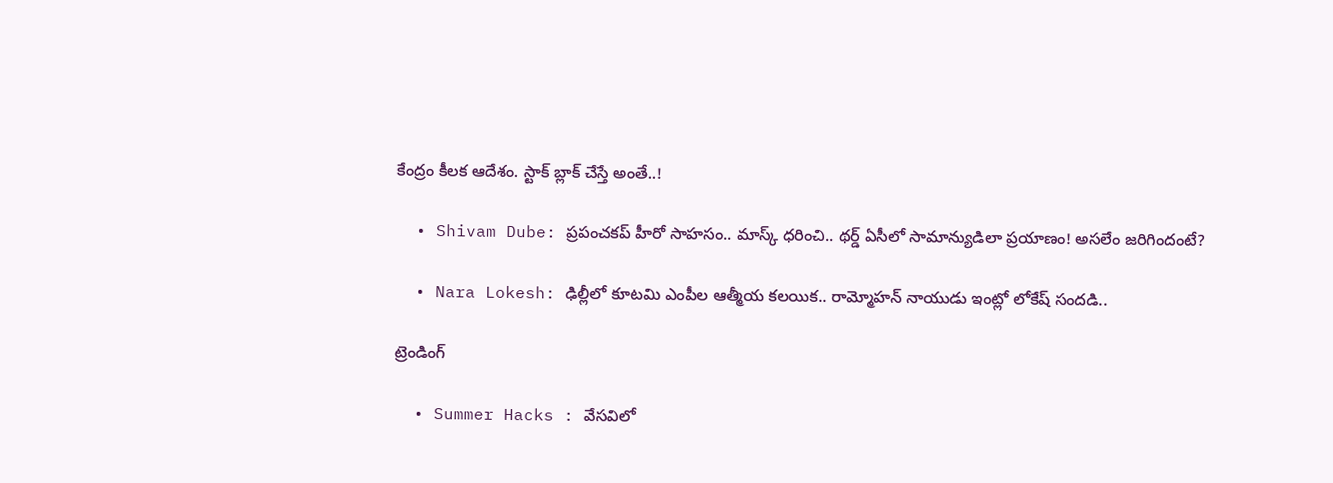కేంద్రం కీలక ఆదేశం. స్టాక్ బ్లాక్ చేస్తే అంతే..!

  • Shivam Dube: ప్రపంచకప్ హీరో సాహసం.. మాస్క్ ధరించి.. థర్డ్ ఏసీలో సామాన్యుడిలా ప్రయాణం! అసలేం జరిగిందంటే?

  • Nara Lokesh: ఢిల్లీలో కూటమి ఎంపీల ఆత్మీయ కలయిక.. రామ్మోహన్‌ నాయుడు ఇంట్లో లోకేష్‌ సందడి..

ట్రెండింగ్‌

  • Summer Hacks : వేసవిలో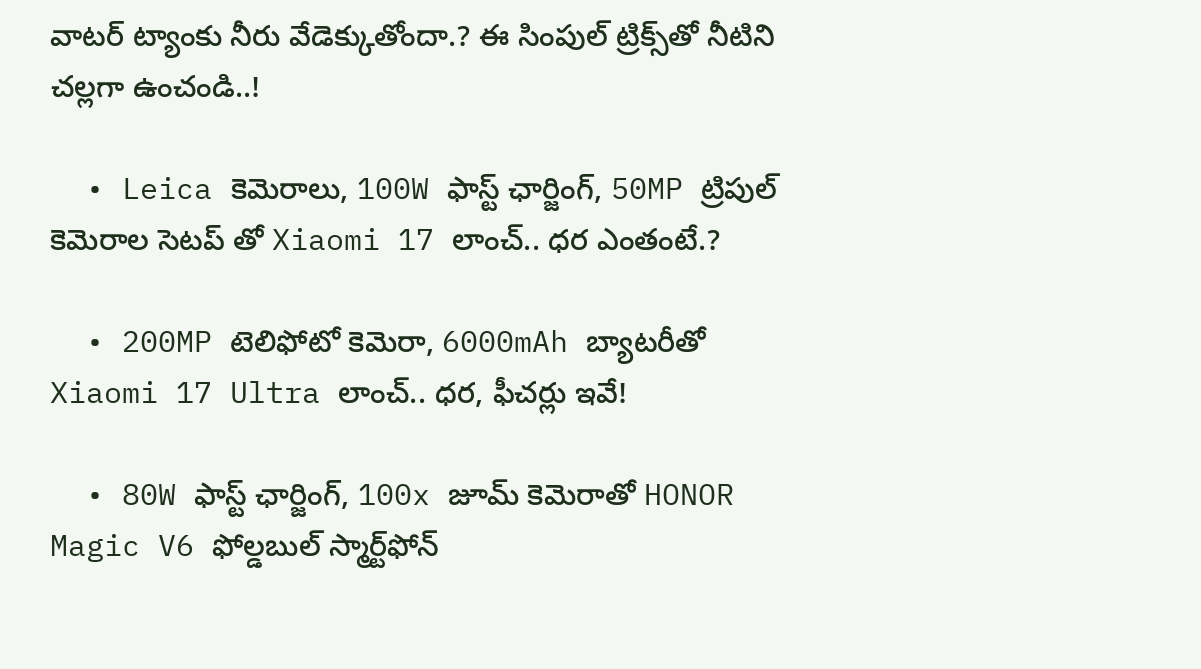వాటర్ ట్యాంకు నీరు వేడెక్కుతోందా.? ఈ సింపుల్ ట్రిక్స్‌తో నీటిని చల్లగా ఉంచండి..!

  • Leica కెమెరాలు, 100W ఫాస్ట్ ఛార్జింగ్‌, 50MP ట్రిపుల్ కెమెరాల సెటప్ తో Xiaomi 17 లాంచ్.. ధర ఎంతంటే.?

  • 200MP టెలిఫోటో కెమెరా, 6000mAh బ్యాటరీతో Xiaomi 17 Ultra లాంచ్.. ధర, ఫీచర్లు ఇవే!

  • 80W ఫాస్ట్ ఛార్జింగ్, 100x జూమ్ కెమెరాతో HONOR Magic V6 ఫోల్డబుల్ స్మార్ట్‌ఫోన్‌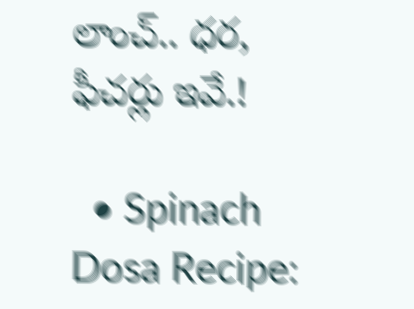లాంచ్.. ధర, ఫీచర్లు ఇవే.!

  • Spinach Dosa Recipe: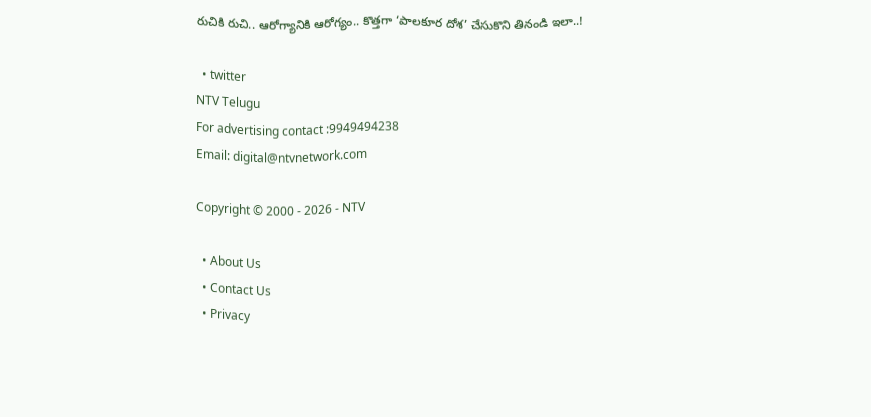రుచికి రుచి.. ఆరోగ్యానికి ఆరోగ్యం.. కొత్తగా ‘పాలకూర దోశ’ చేసుకొని తినండి ఇలా..!

  • twitter
NTV Telugu
For advertising contact :9949494238
Email: digital@ntvnetwork.com

Copyright © 2000 - 2026 - NTV

  • About Us
  • Contact Us
  • Privacy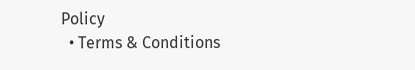Policy
  • Terms & Conditions